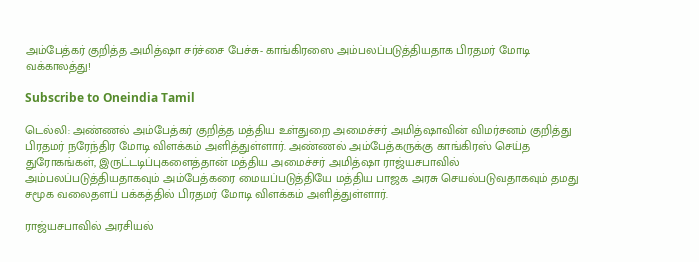அம்பேத்கர் குறித்த அமித்ஷா சர்ச்சை பேச்சு- காங்கிரஸை அம்பலப்படுத்தியதாக பிரதமர் மோடி வக்காலத்து!

Subscribe to Oneindia Tamil

டெல்லி: அண்ணல் அம்பேத்கர் குறித்த மத்திய உள்துறை அமைச்சர் அமித்ஷாவின் விமர்சனம் குறித்து பிரதமர் நரேந்திர மோடி விளக்கம் அளித்துள்ளார். அண்ணல் அம்பேத்கருக்கு காங்கிரஸ் செய்த துரோகங்கள், இருட்டடிப்புகளைத்தான் மத்திய அமைச்சர் அமித்ஷா ராஜ்யசபாவில் அம்பலப்படுத்தியதாகவும் அம்பேத்கரை மையப்படுத்தியே மத்திய பாஜக அரசு செயல்படுவதாகவும் தமது சமூக வலைதளப் பக்கத்தில் பிரதமர் மோடி விளக்கம் அளித்துள்ளார்.

ராஜ்யசபாவில் அரசியல்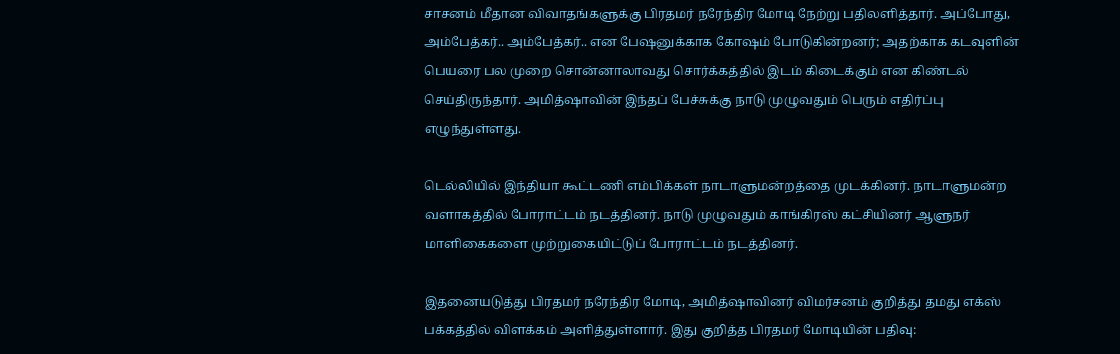சாசனம் மீதான விவாதங்களுக்கு பிரதமர் நரேந்திர மோடி நேற்று பதிலளித்தார். அப்போது, அம்பேத்கர்.. அம்பேத்கர்.. என பேஷனுக்காக கோஷம் போடுகின்றனர்; அதற்காக கடவுளின் பெயரை பல முறை சொன்னாலாவது சொர்க்கத்தில் இடம் கிடைக்கும் என கிண்டல் செய்திருந்தார். அமித்ஷாவின் இந்தப் பேச்சுக்கு நாடு முழுவதும் பெரும் எதிர்ப்பு எழுந்துள்ளது.

டெல்லியில் இந்தியா கூட்டணி எம்பிக்கள் நாடாளுமன்றத்தை முடக்கினர். நாடாளுமன்ற வளாகத்தில் போராட்டம் நடத்தினர். நாடு முழுவதும் காங்கிரஸ் கட்சியினர் ஆளுநர் மாளிகைகளை முற்றுகையிட்டுப் போராட்டம் நடத்தினர்.

இதனையடுத்து பிரதமர் நரேந்திர மோடி, அமித்ஷாவினர் விமர்சனம் குறித்து தமது எக்ஸ் பக்கத்தில் விளக்கம் அளித்துள்ளார். இது குறித்த பிரதமர் மோடியின் பதிவு: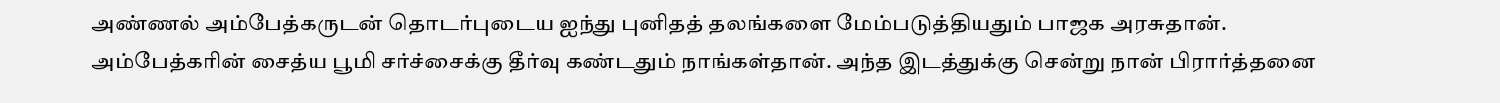அண்ணல் அம்பேத்கருடன் தொடர்புடைய ஐந்து புனிதத் தலங்களை மேம்படுத்தியதும் பாஜக அரசுதான். அம்பேத்கரின் சைத்ய பூமி சர்ச்சைக்கு தீர்வு கண்டதும் நாங்கள்தான். அந்த இடத்துக்கு சென்று நான் பிரார்த்தனை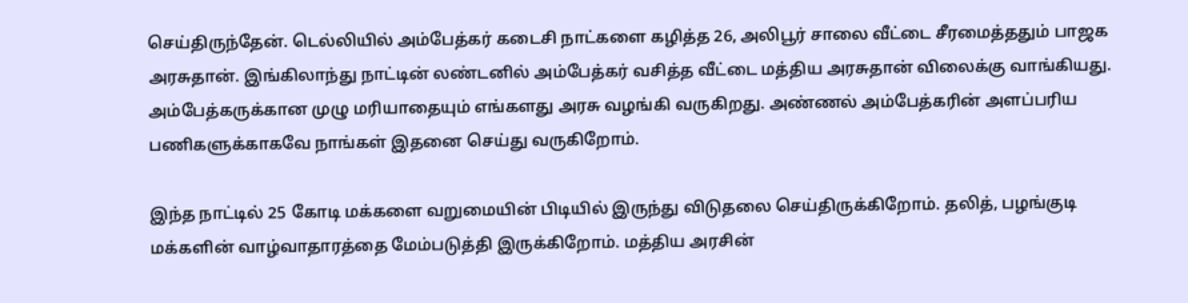செய்திருந்தேன். டெல்லியில் அம்பேத்கர் கடைசி நாட்களை கழித்த 26, அலிபூர் சாலை வீட்டை சீரமைத்ததும் பாஜக அரசுதான். இங்கிலாந்து நாட்டின் லண்டனில் அம்பேத்கர் வசித்த வீட்டை மத்திய அரசுதான் விலைக்கு வாங்கியது. அம்பேத்கருக்கான முழு மரியாதையும் எங்களது அரசு வழங்கி வருகிறது. அண்ணல் அம்பேத்கரின் அளப்பரிய பணிகளுக்காகவே நாங்கள் இதனை செய்து வருகிறோம்.

இந்த நாட்டில் 25 கோடி மக்களை வறுமையின் பிடியில் இருந்து விடுதலை செய்திருக்கிறோம். தலித், பழங்குடி மக்களின் வாழ்வாதாரத்தை மேம்படுத்தி இருக்கிறோம். மத்திய அரசின்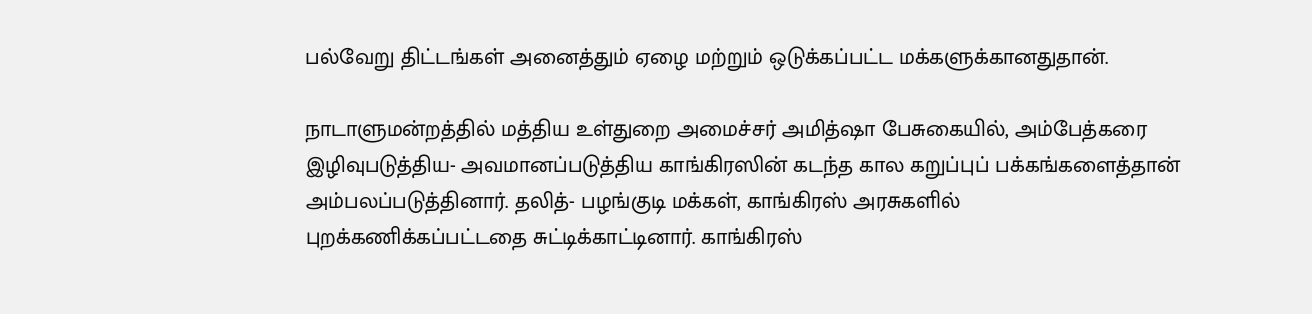பல்வேறு திட்டங்கள் அனைத்தும் ஏழை மற்றும் ஒடுக்கப்பட்ட மக்களுக்கானதுதான்.

நாடாளுமன்றத்தில் மத்திய உள்துறை அமைச்சர் அமித்ஷா பேசுகையில், அம்பேத்கரை இழிவுபடுத்திய- அவமானப்படுத்திய காங்கிரஸின் கடந்த கால கறுப்புப் பக்கங்களைத்தான் அம்பலப்படுத்தினார். தலித்- பழங்குடி மக்கள், காங்கிரஸ் அரசுகளில் புறக்கணிக்கப்பட்டதை சுட்டிக்காட்டினார். காங்கிரஸ்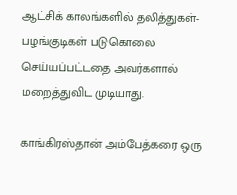ஆட்சிக் காலங்களில் தலித்துகள்- பழங்குடிகள் படுகொலை செய்யப்பட்டதை அவர்களால் மறைத்துவிட முடியாது.

காங்கிரஸ்தான் அம்பேத்கரை ஒரு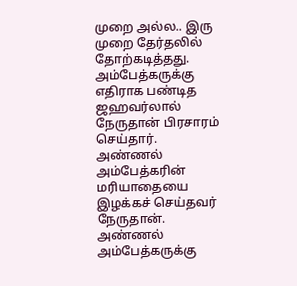முறை அல்ல.. இரு முறை தேர்தலில் தோற்கடித்தது. அம்பேத்கருக்கு எதிராக பண்டித ஜஹவர்லால் நேருதான் பிரசாரம் செய்தார். அண்ணல் அம்பேத்கரின் மரியாதையை இழக்கச் செய்தவர் நேருதான். அண்ணல் அம்பேத்கருக்கு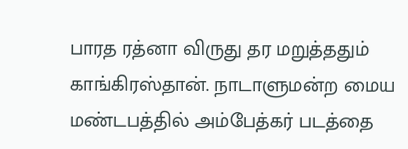பாரத ரத்னா விருது தர மறுத்ததும் காங்கிரஸ்தான். நாடாளுமன்ற மைய மண்டபத்தில் அம்பேத்கர் படத்தை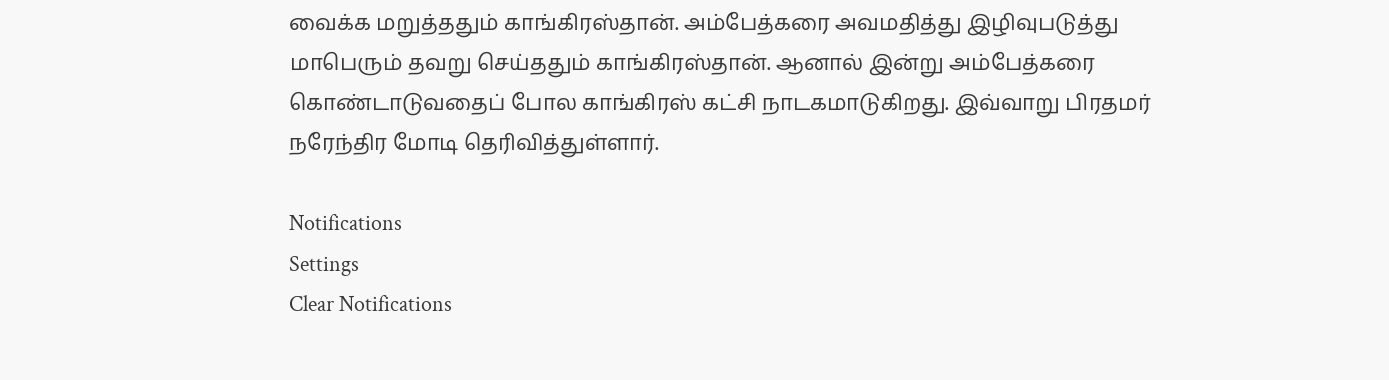வைக்க மறுத்ததும் காங்கிரஸ்தான். அம்பேத்கரை அவமதித்து இழிவுபடுத்து மாபெரும் தவறு செய்ததும் காங்கிரஸ்தான். ஆனால் இன்று அம்பேத்கரை கொண்டாடுவதைப் போல காங்கிரஸ் கட்சி நாடகமாடுகிறது. இவ்வாறு பிரதமர் நரேந்திர மோடி தெரிவித்துள்ளார்.

Notifications
Settings
Clear Notifications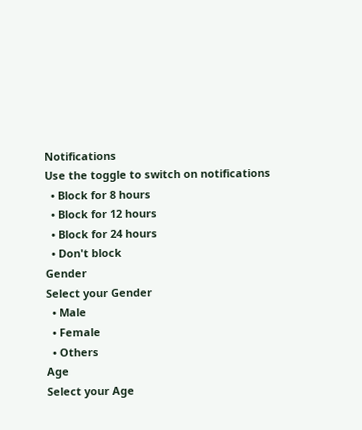Notifications
Use the toggle to switch on notifications
  • Block for 8 hours
  • Block for 12 hours
  • Block for 24 hours
  • Don't block
Gender
Select your Gender
  • Male
  • Female
  • Others
Age
Select your Age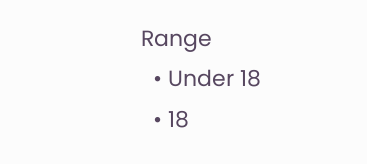Range
  • Under 18
  • 18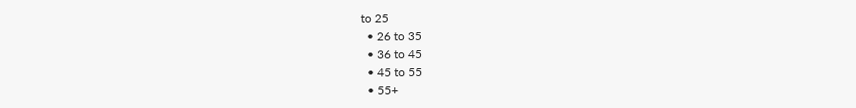to 25
  • 26 to 35
  • 36 to 45
  • 45 to 55
  • 55+